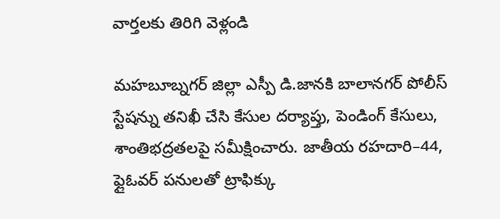వార్తలకు తిరిగి వెళ్లండి

మహబూబ్నగర్ జిల్లా ఎస్పీ డి.జానకి బాలానగర్ పోలీస్ స్టేషన్ను తనిఖీ చేసి కేసుల దర్యాప్తు, పెండింగ్ కేసులు, శాంతిభద్రతలపై సమీక్షించారు. జాతీయ రహదారి–44, ఫ్లైఓవర్ పనులతో ట్రాఫిక్కు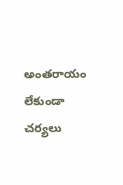అంతరాయం లేకుండా చర్యలు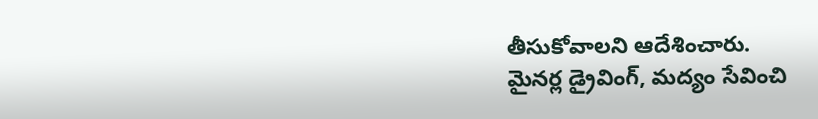తీసుకోవాలని ఆదేశించారు.
మైనర్ల డ్రైవింగ్, మద్యం సేవించి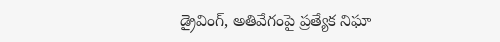డ్రైవింగ్, అతివేగంపై ప్రత్యేక నిఘా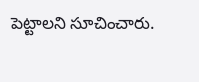పెట్టాలని సూచించారు.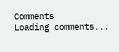Comments
Loading comments...